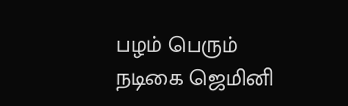பழம் பெரும் நடிகை ஜெமினி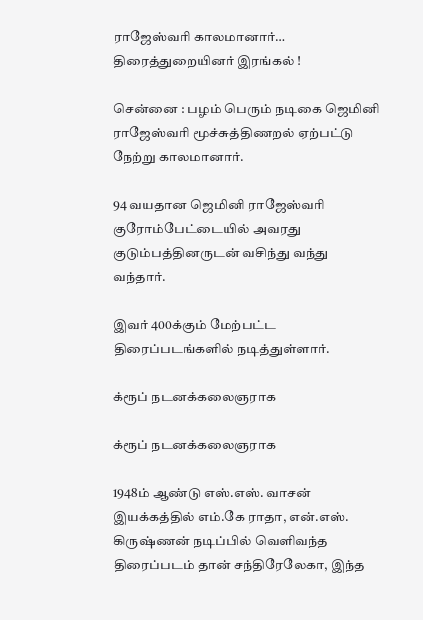ராஜேஸ்வரி காலமானார்… திரைத்துறையினர் இரங்கல் !

சென்னை : பழம் பெரும் நடிகை ஜெமினி ராஜேஸ்வரி மூச்சுத்திணறல் ஏற்பட்டு நேற்று காலமானார்.

94 வயதான ஜெமினி ராஜேஸ்வரி குரோம்பேட்டையில் அவரது குடும்பத்தினருடன் வசிந்து வந்து வந்தார்.

இவர் 400க்கும் மேற்பட்ட திரைப்படங்களில் நடித்துள்ளார்.

க்ரூப் நடனக்கலைஞராக

க்ரூப் நடனக்கலைஞராக

1948ம் ஆண்டு எஸ்.எஸ். வாசன் இயக்கத்தில் எம்.கே ராதா, என்.எஸ். கிருஷ்ணன் நடிப்பில் வெளிவந்த திரைப்படம் தான் சந்திரேலேகா, இந்த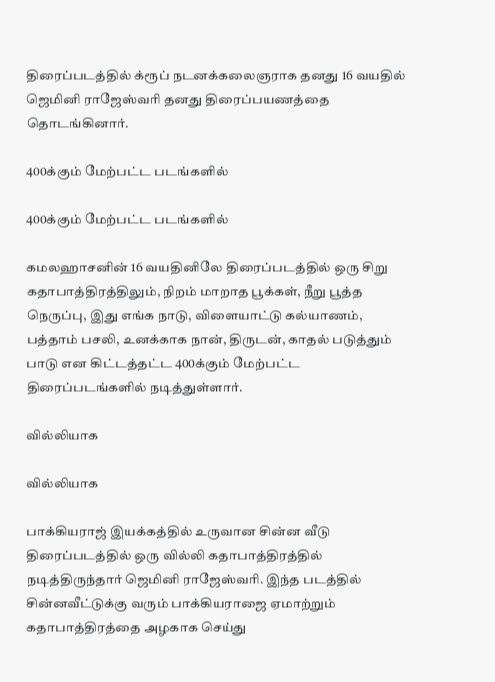திரைப்படத்தில் க்ரூப் நடனக்கலைஞராக தனது 16 வயதில் ஜெமினி ராஜேஸ்வரி தனது திரைப்பயணத்தை தொடங்கினார்.

400க்கும் மேற்பட்ட படங்களில்

400க்கும் மேற்பட்ட படங்களில்

கமலஹாசனின் 16 வயதினிலே திரைப்படத்தில் ஒரு சிறு கதாபாத்திரத்திலும், நிறம் மாறாத பூக்கள், நீறு பூத்த நெருப்பு, இது எங்க நாடு, விளையாட்டு கல்யாணம், பத்தாம் பசலி, உனக்காக நான், திருடன், காதல் படுத்தும் பாடு என கிட்டத்தட்ட 400க்கும் மேற்பட்ட திரைப்படங்களில் நடித்துள்ளார்.

வில்லியாக

வில்லியாக

பாக்கியராஜ் இயக்கத்தில் உருவான சின்ன வீடு திரைப்படத்தில் ஒரு வில்லி கதாபாத்திரத்தில் நடித்திருந்தார் ஜெமினி ராஜேஸ்வரி. இந்த படத்தில் சின்னவீட்டுக்கு வரும் பாக்கியராஜை ஏமாற்றும் கதாபாத்திரத்தை அழகாக செய்து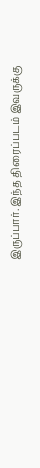இருப்பார். இந்த திரைப்படம் இவருக்கு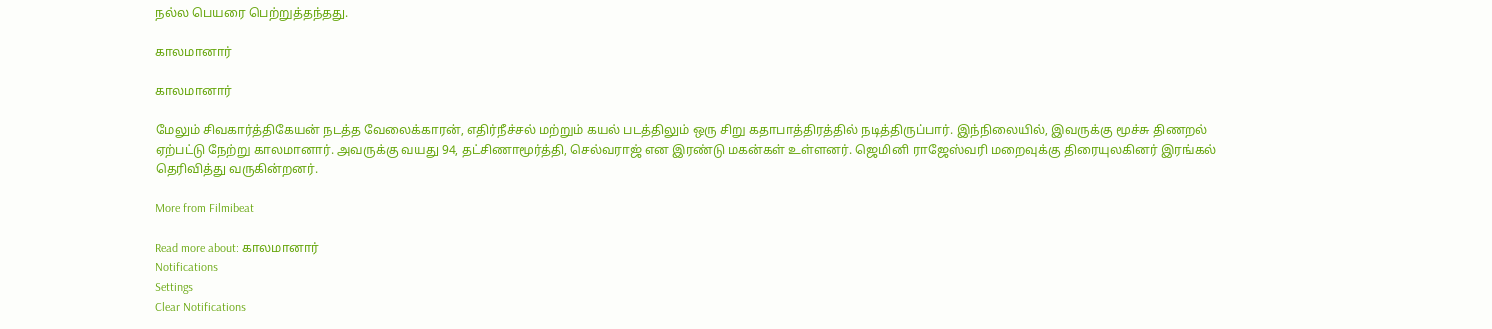நல்ல பெயரை பெற்றுத்தந்தது.

காலமானார்

காலமானார்

மேலும் சிவகார்த்திகேயன் நடத்த வேலைக்காரன், எதிர்நீச்சல் மற்றும் கயல் படத்திலும் ஒரு சிறு கதாபாத்திரத்தில் நடித்திருப்பார். இந்நிலையில், இவருக்கு மூச்சு திணறல் ஏற்பட்டு நேற்று காலமானார். அவருக்கு வயது 94, தட்சிணாமூர்த்தி, செல்வராஜ் என இரண்டு மகன்கள் உள்ளனர். ஜெமினி ராஜேஸ்வரி மறைவுக்கு திரையுலகினர் இரங்கல் தெரிவித்து வருகின்றனர்.

More from Filmibeat

Read more about: காலமானார்
Notifications
Settings
Clear Notifications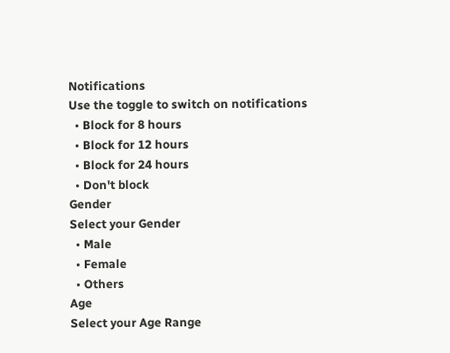Notifications
Use the toggle to switch on notifications
  • Block for 8 hours
  • Block for 12 hours
  • Block for 24 hours
  • Don't block
Gender
Select your Gender
  • Male
  • Female
  • Others
Age
Select your Age Range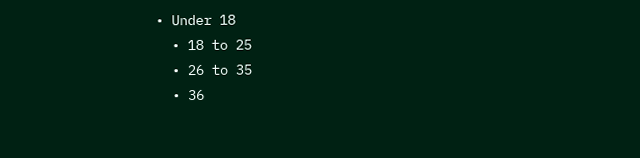• Under 18
  • 18 to 25
  • 26 to 35
  • 36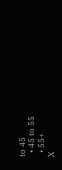to 45
  • 45 to 55
  • 55+
X